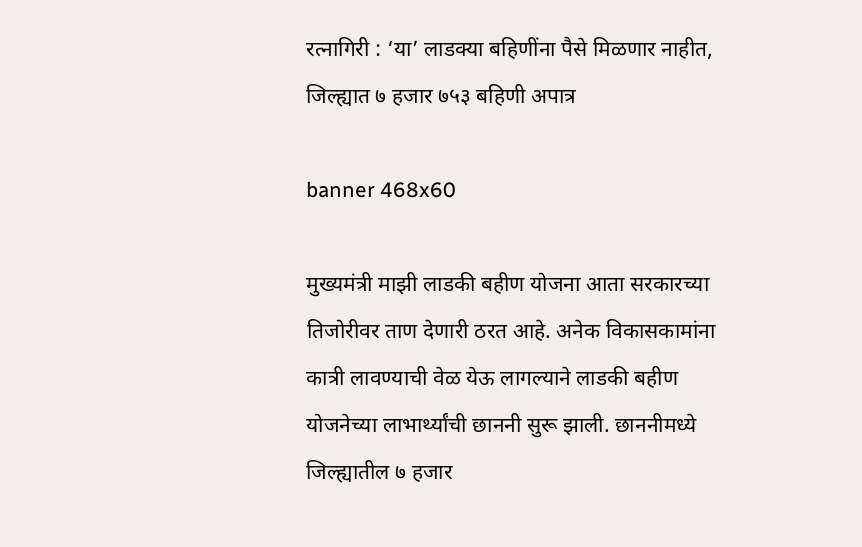रत्नागिरी : ‘या’ लाडक्या बहिणींना पैसे मिळणार नाहीत, जिल्ह्यात ७ हजार ७५३ बहिणी अपात्र

banner 468x60

मुख्यमंत्री माझी लाडकी बहीण योजना आता सरकारच्या तिजोरीवर ताण देणारी ठरत आहे. अनेक विकासकामांना कात्री लावण्याची वेळ येऊ लागल्याने लाडकी बहीण योजनेच्या लाभार्थ्यांची छाननी सुरू झाली. छाननीमध्ये जिल्ह्यातील ७ हजार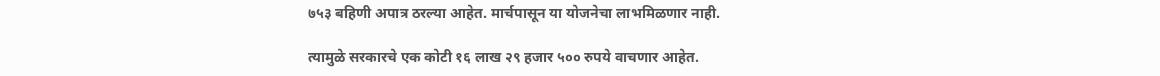७५३ बहिणी अपात्र ठरल्या आहेत. मार्चपासून या योजनेचा लाभमिळणार नाही.

त्यामुळे सरकारचे एक कोटी १६ लाख २९ हजार ५०० रुपये वाचणार आहेत.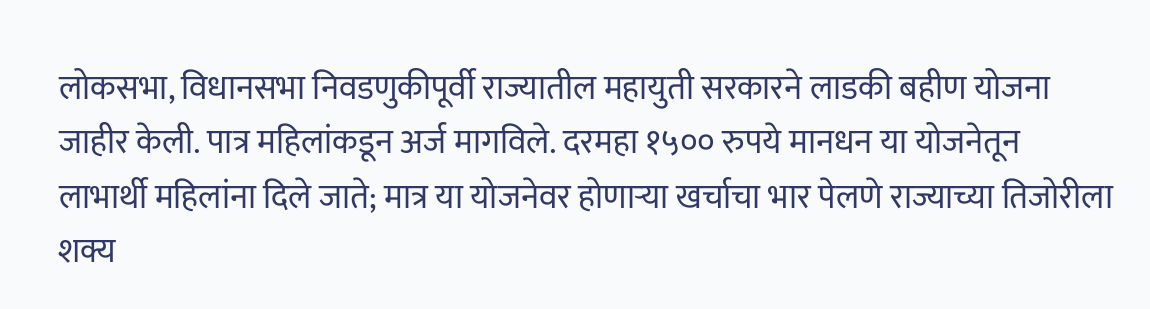लोकसभा, विधानसभा निवडणुकीपूर्वी राज्यातील महायुती सरकारने लाडकी बहीण योजना जाहीर केली. पात्र महिलांकडून अर्ज मागविले. दरमहा १५०० रुपये मानधन या योजनेतून लाभार्थी महिलांना दिले जाते; मात्र या योजनेवर होणाऱ्या खर्चाचा भार पेलणे राज्याच्या तिजोरीला शक्य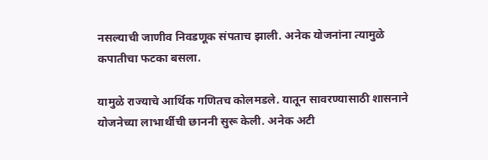नसल्याची जाणीव निवडणूक संपताच झाली. अनेक योजनांना त्यामुळे कपातीचा फटका बसला.

यामुळे राज्याचे आर्थिक गणितच कोलमडले. यातून सावरण्यासाठी शासनाने योजनेच्या लाभार्थीची छाननी सुरू केली. अनेक अटी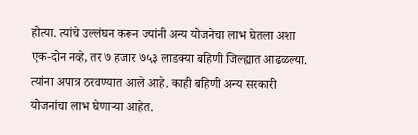होत्या. त्यांचे उल्लंघन करून ज्यांनी अन्य योजनेचा लाभ घेतला अशा एक-दोन नव्हे, तर ७ हजार ७५३ लाडक्या बहिणी जिल्ह्यात आढळल्या. त्यांना अपात्र ठरवण्यात आले आहे. काही बहिणी अन्य सरकारी योजनांचा लाभ घेणाऱ्या आहेत.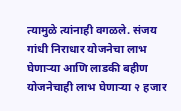त्यामुळे त्यांनाही वगळले. संजय गांधी निराधार योजनेचा लाभ घेणाऱ्या आणि लाडकी बहीण योजनेचाही लाभ घेणाऱ्या २ हजार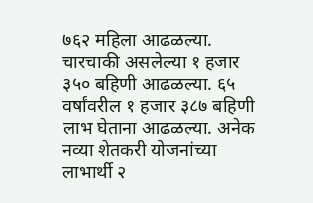७६२ महिला आढळल्या. चारचाकी असलेल्या १ हजार ३५० बहिणी आढळल्या. ६५ वर्षांवरील १ हजार ३८७ बहिणी लाभ घेताना आढळल्या. अनेक नव्या शेतकरी योजनांच्या लाभार्थी २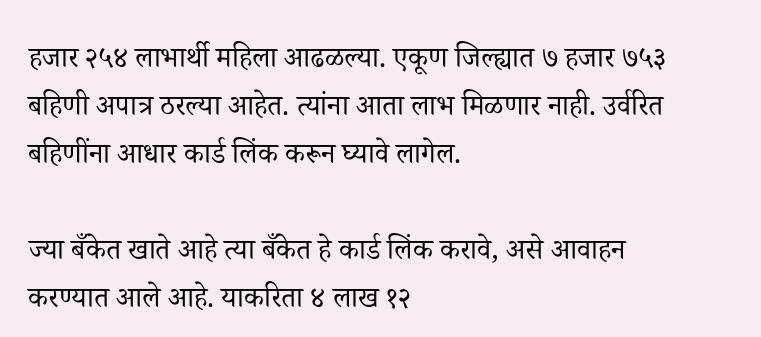हजार २५४ लाभार्थी महिला आढळल्या. एकूण जिल्ह्यात ७ हजार ७५३ बहिणी अपात्र ठरल्या आहेत. त्यांना आता लाभ मिळणार नाही. उर्वरित बहिणींना आधार कार्ड लिंक करून घ्यावे लागेल.

ज्या बँकेत खाते आहे त्या बँकेत हे कार्ड लिंक करावे, असे आवाहन करण्यात आले आहे. याकरिता ४ लाख १२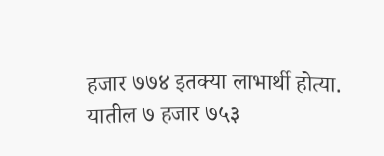हजार ७७४ इतक्या लाभार्थी होत्या. यातील ७ हजार ७५३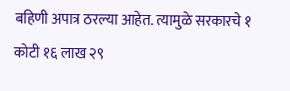बहिणी अपात्र ठरल्या आहेत. त्यामुळे सरकारचे १ कोटी १६ लाख २९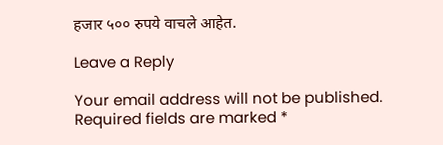हजार ५०० रुपये वाचले आहेत.

Leave a Reply

Your email address will not be published. Required fields are marked *